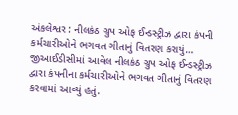અંકલેશ્વર : નીલકંઠ ગ્રુપ ઓફ ઈન્ડસ્ટ્રીઝ દ્વારા કંપની કર્મચારીઓને ભગવત ગીતાનું વિતરણ કરાયું…
જીઆઈડીસીમાં આવેલ નીલકંઠ ગ્રુપ ઓફ ઈન્ડસ્ટ્રીઝ દ્વારા કંપનીના કર્મચારીઓને ભગવત ગીતાનું વિતરણ કરવામાં આવ્યું હતું.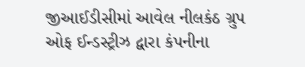જીઆઈડીસીમાં આવેલ નીલકંઠ ગ્રુપ ઓફ ઈન્ડસ્ટ્રીઝ દ્વારા કંપનીના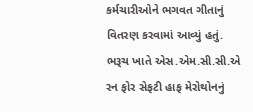કર્મચારીઓને ભગવત ગીતાનું વિતરણ કરવામાં આવ્યું હતું.
ભરૂચ ખાતે એસ.એમ.સી.સી.એ રન ફોર સેફટી હાફ મેરોથોનનું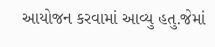આયોજન કરવામાં આવ્યુ હતુ.જેમાં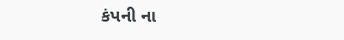કંપની ના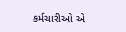કર્મચારીઓ એ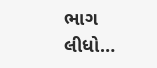ભાગ લીધો…